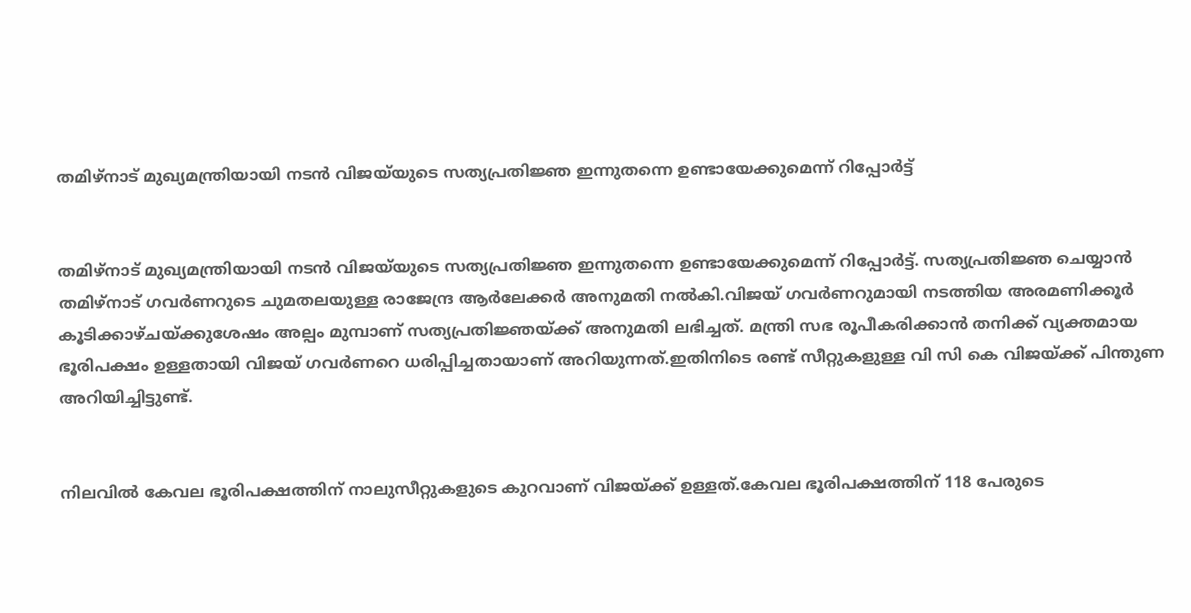തമിഴ്‌നാട് മുഖ്യമന്ത്രിയായി നടൻ വിജയ്‌യുടെ സത്യപ്രതിജ്ഞ ഇന്നുതന്നെ ഉണ്ടായേക്കുമെന്ന് റിപ്പോർട്ട്


തമിഴ്‌നാട് മുഖ്യമന്ത്രിയായി നടൻ വിജയ്‌യുടെ സത്യപ്രതിജ്ഞ ഇന്നുതന്നെ ഉണ്ടായേക്കുമെന്ന് റിപ്പോർട്ട്. സത്യപ്രതിജ്ഞ ചെയ്യാൻ തമിഴ്നാട് ഗവർണറുടെ ചുമതലയുള്ള രാജേന്ദ്ര ആർലേക്കർ അനുമതി നല്‍കി.വിജയ് ഗവർണറുമായി നടത്തിയ അരമണിക്കൂർ കൂടിക്കാഴ്ചയ്ക്കുശേഷം അല്പം മുമ്പാണ് സത്യപ്രതിജ്ഞയ്ക്ക് അനുമതി ലഭിച്ചത്. മന്ത്രി സഭ രൂപീകരിക്കാൻ തനിക്ക് വ്യക്തമായ ഭൂരിപക്ഷം ഉള്ളതായി വിജയ് ഗവർണറെ ധരിപ്പിച്ചതായാണ് അറിയുന്നത്.ഇതിനിടെ രണ്ട് സീറ്റുകളുള്ള വി സി കെ വിജയ്‌ക്ക് പിന്തുണ അറിയിച്ചിട്ടുണ്ട്.


നിലവില്‍ കേവല ഭൂരിപക്ഷത്തിന് നാലുസീറ്റുകളുടെ കുറവാണ് വിജയ്ക്ക് ഉള്ളത്.കേവല ഭൂരിപക്ഷത്തിന് 118 പേരുടെ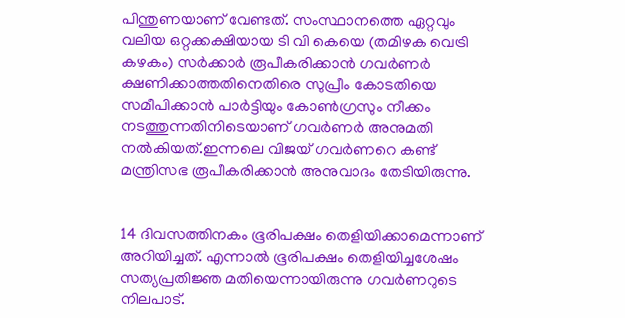പിന്തുണയാണ് വേണ്ടത്. സംസ്ഥാനത്തെ ഏറ്റവും വലിയ ഒറ്റക്കക്ഷിയായ ടി വി കെയെ (തമിഴക വെട്രി കഴകം) സർക്കാർ രൂപീകരിക്കാൻ ഗവർണർ ക്ഷണിക്കാത്തതിനെതിരെ സുപ്രീം കോടതിയെ സമീപിക്കാൻ പാർട്ടിയും കോണ്‍ഗ്രസും നീക്കം നടത്തുന്നതിനിടെയാണ് ഗവർണർ അനുമതി നല്‍കിയത്.ഇന്നലെ വിജയ് ഗവർണറെ കണ്ട് മന്ത്രിസഭ രൂപീകരിക്കാൻ അനുവാദം തേടിയിരുന്നു.


14 ദിവസത്തിനകം ഭൂരിപക്ഷം തെളിയിക്കാമെന്നാണ് അറിയിച്ചത്. എന്നാല്‍ ഭൂരിപക്ഷം തെളിയിച്ചശേഷം സത്യപ്രതിജ്ഞ മതിയെന്നായിരുന്നു ഗവർണറുടെ നിലപാട്.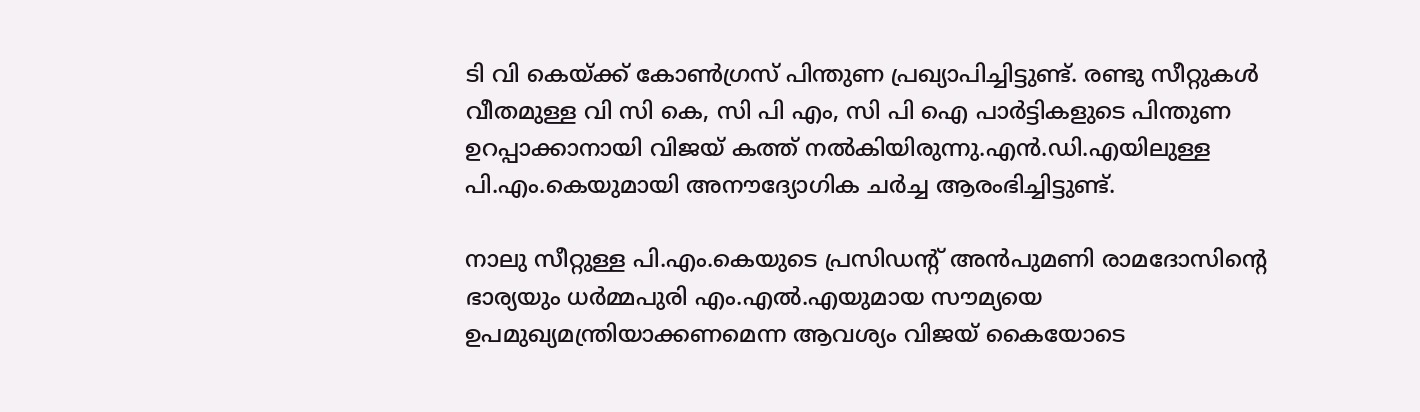ടി വി കെയ്ക്ക് കോണ്‍ഗ്രസ് പിന്തുണ പ്രഖ്യാപിച്ചിട്ടുണ്ട്. രണ്ടു സീറ്റുകള്‍ വീതമുള്ള വി സി കെ, സി പി എം, സി പി ഐ പാർട്ടികളുടെ പിന്തുണ ഉറപ്പാക്കാനായി വിജയ് കത്ത് നല്‍കിയിരുന്നു.എൻ.ഡി.എയിലുള്ള പി.എം.കെയുമായി അനൗദ്യോഗിക ചർച്ച ആരംഭിച്ചിട്ടുണ്ട്.

നാലു സീറ്റുള്ള പി.എം.കെയുടെ പ്രസിഡന്റ് അൻപുമണി രാമദോസിന്റെ ഭാര്യയും ധർമ്മപുരി എം.എല്‍.എയുമായ സൗമ്യയെ ഉപമുഖ്യമന്ത്രിയാക്കണമെന്ന ആവശ്യം വിജയ് കൈയോടെ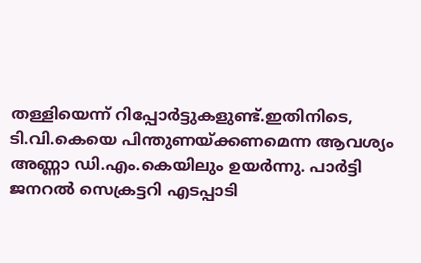തള്ളിയെന്ന് റിപ്പോർട്ടുകളുണ്ട്.ഇതിനിടെ, ടി.വി.കെയെ പിന്തുണയ്ക്കണമെന്ന ആവശ്യം അണ്ണാ ഡി.എം.കെയിലും ഉയർന്നു. പാർട്ടി ജനറല്‍ സെക്രട്ടറി എടപ്പാടി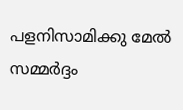പളനിസാമിക്കു മേല്‍ സമ്മർദ്ദം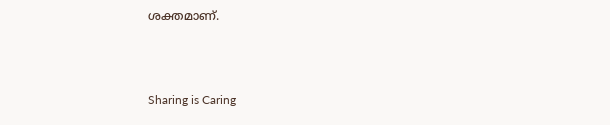ശക്തമാണ്.



Sharing is Caring